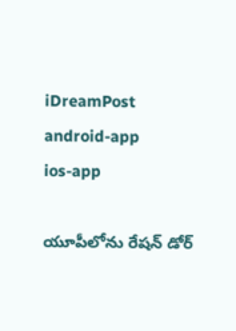iDreamPost
android-app
ios-app

యూపీలోను రేషన్ డోర్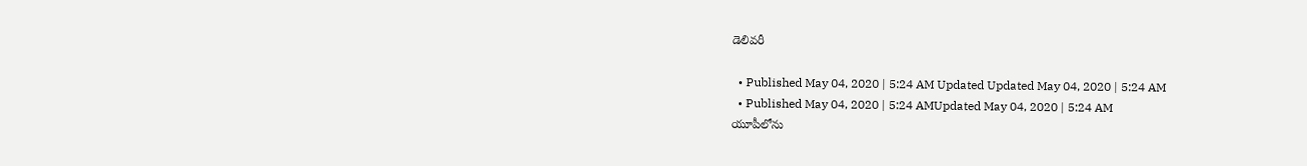డెలివరీ

  • Published May 04, 2020 | 5:24 AM Updated Updated May 04, 2020 | 5:24 AM
  • Published May 04, 2020 | 5:24 AMUpdated May 04, 2020 | 5:24 AM
యూపీలోను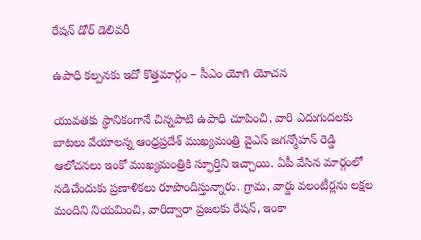రేషన్ డోర్ డెలివరీ

ఉపాధి కల్పనకు ఇదో కొత్తమార్గం – సీఎం యోగి యోచన

యువతకు స్థానికంగానే చిన్నపాటి ఉపాధి చూపించి, వారి ఎదుగుదలకు బాటలు వేయాలన్న ఆంధ్రప్రదేశ్ ముఖ్యమంత్రి వైఎస్ జగన్మోహన్ రెడ్డి ఆలోచనలు ఇంకో ముఖ్యమంత్రికి స్ఫూర్తిని ఇచ్చాయి. ఏపీ వేసిన మార్గంలో నడిచేందుకు ప్రణాళికలు రూపొందిస్తున్నారు. గ్రామ, వార్డు వలంటీర్లను లక్షల మందిని నియమించి, వారిద్వారా ప్రజలకు రేషన్, ఇంకా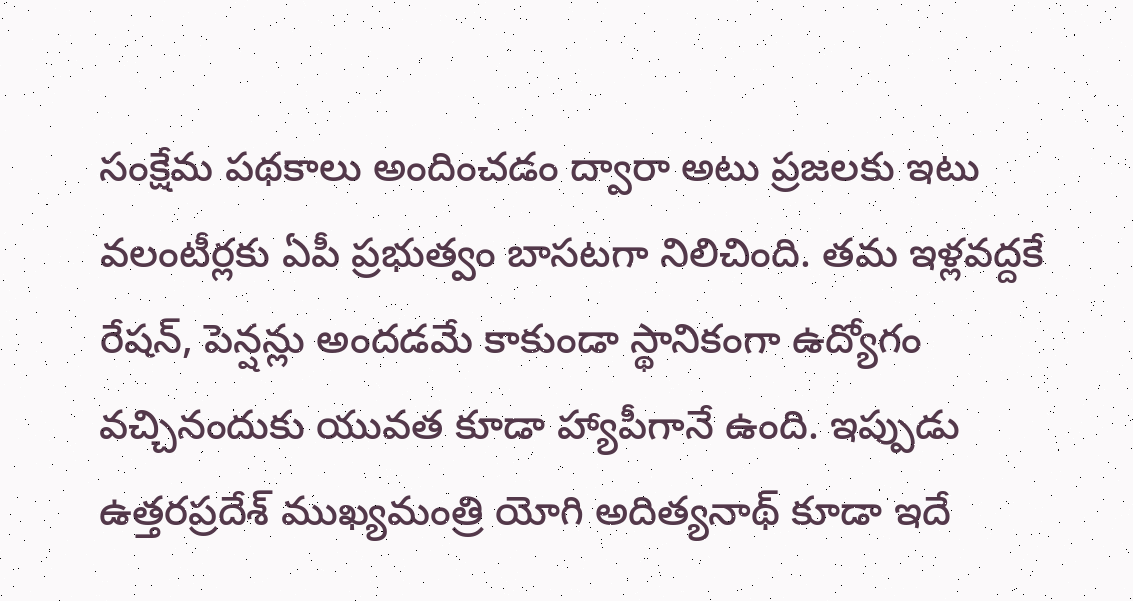సంక్షేమ పథకాలు అందించడం ద్వారా అటు ప్రజలకు ఇటు వలంటీర్లకు ఏపీ ప్రభుత్వం బాసటగా నిలిచింది. తమ ఇళ్లవద్దకే రేషన్, పెన్షన్లు అందడమే కాకుండా స్థానికంగా ఉద్యోగం వచ్చినందుకు యువత కూడా హ్యాపీగానే ఉంది. ఇప్పుడు ఉత్తరప్రదేశ్ ముఖ్యమంత్రి యోగి అదిత్యనాథ్ కూడా ఇదే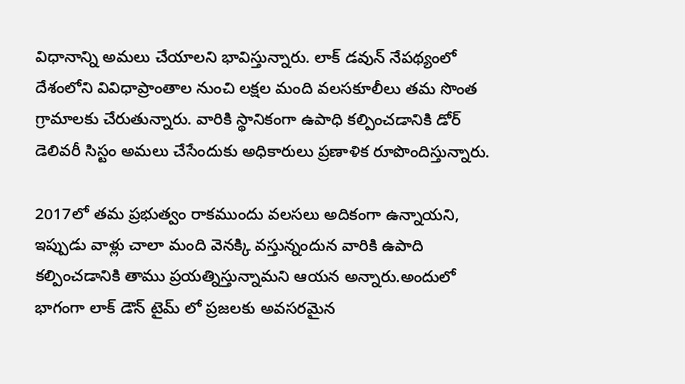విధానాన్ని అమలు చేయాలని భావిస్తున్నారు. లాక్ డవున్ నేపథ్యంలో దేశంలోని వివిధాప్రాంతాల నుంచి లక్షల మంది వలసకూలీలు తమ సొంత గ్రామాలకు చేరుతున్నారు. వారికి స్థానికంగా ఉపాధి కల్పించడానికి డోర్ డెలివరీ సిస్టం అమలు చేసేందుకు అధికారులు ప్రణాళిక రూపొందిస్తున్నారు.

2017లో తమ ప్రభుత్వం రాకముందు వలసలు అదికంగా ఉన్నాయని, ఇప్పుడు వాళ్లు చాలా మంది వెనక్కి వస్తున్నందున వారికి ఉపాది కల్పించడానికి తాము ప్రయత్నిస్తున్నామని ఆయన అన్నారు.అందులో భాగంగా లాక్ డౌన్ టైమ్ లో ప్రజలకు అవసరమైన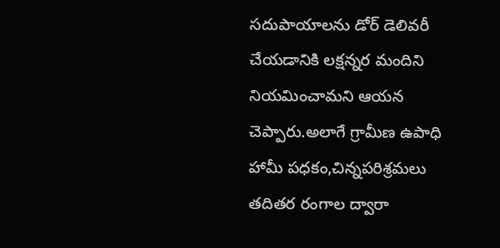సదుపాయాలను డోర్ డెలివరీ చేయడానికి లక్షన్నర మందిని నియమించామని ఆయన చెప్పారు.అలాగే గ్రామీణ ఉపాధి హామీ పధకం,చిన్నపరిశ్రమలు తదితర రంగాల ద్వారా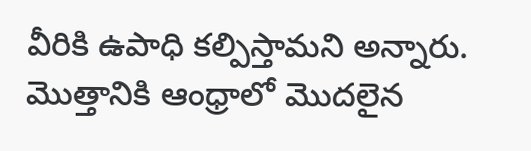వీరికి ఉపాధి కల్పిస్తామని అన్నారు. మొత్తానికి ఆంధ్రాలో మొదలైన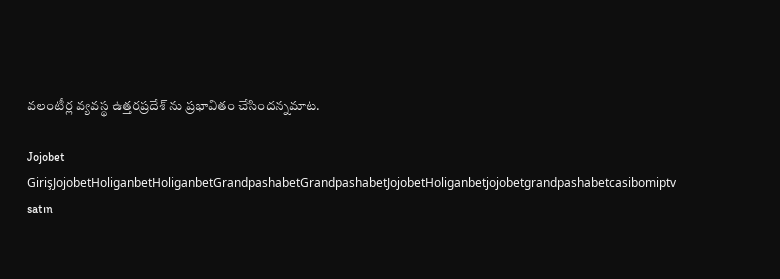వలంటీర్ల వ్యవస్థ ఉత్తరప్రదేశ్ ను ప్రభావితం చేసిందన్నమాట.

Jojobet GirişJojobetHoliganbetHoliganbetGrandpashabetGrandpashabetJojobetHoliganbetjojobetgrandpashabetcasibomiptv satın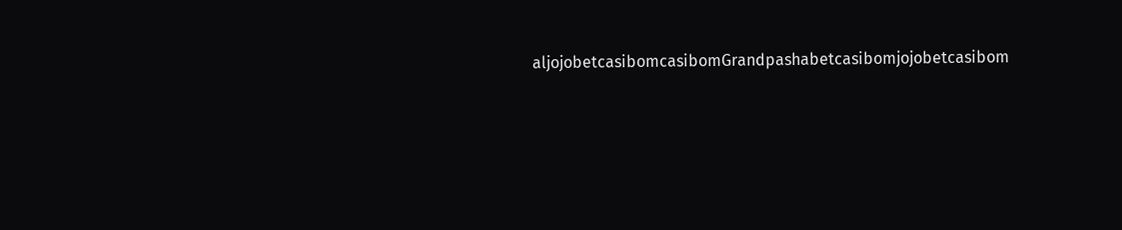aljojobetcasibomcasibomGrandpashabetcasibomjojobetcasibom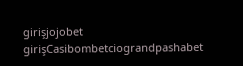girişjojobet girişCasibombetciograndpashabet